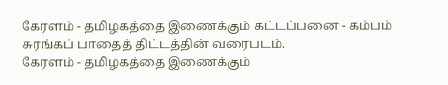கேரளம் - தமிழகத்தை இணைக்கும் கட்டப்பனை - கம்பம் சுரங்கப் பாதைத் திட்டத்தின் வரைபடம்.
கேரளம் - தமிழகத்தை இணைக்கும்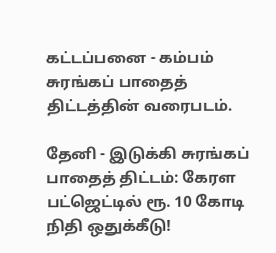கட்டப்பனை - கம்பம் சுரங்கப் பாதைத் திட்டத்தின் வரைபடம்.

தேனி - இடுக்கி சுரங்கப் பாதைத் திட்டம்: கேரள பட்ஜெட்டில் ரூ. 10 கோடி நிதி ஒதுக்கீடு!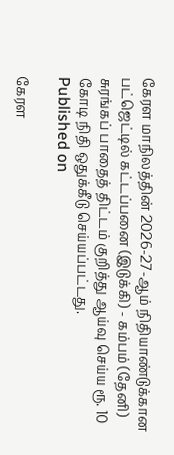கேரள மாநிலத்தின் 2026-27-ஆம் நிதியாண்டுக்கான பட்ஜெட்டில் கட்டப்பனை (இடுக்கி) - கம்பம் (தேனி) சுரங்கப் பாதைத் திட்டம் குறித்து ஆய்வு செய்ய ரூ. 10 கோடி நிதி ஒதுக்கீடு செய்யப்பட்டது.
Published on

கேரள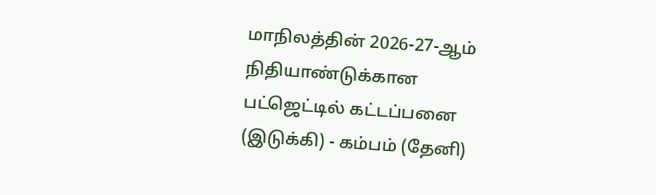மாநிலத்தின் 2026-27-ஆம் நிதியாண்டுக்கான பட்ஜெட்டில் கட்டப்பனை (இடுக்கி) - கம்பம் (தேனி)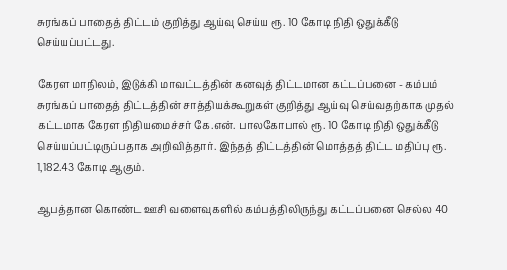சுரங்கப் பாதைத் திட்டம் குறித்து ஆய்வு செய்ய ரூ. 10 கோடி நிதி ஒதுக்கீடு செய்யப்பட்டது.

கேரள மாநிலம், இடுக்கி மாவட்டத்தின் கனவுத் திட்டமான கட்டப்பனை - கம்பம் சுரங்கப் பாதைத் திட்டத்தின் சாத்தியக்கூறுகள் குறித்து ஆய்வு செய்வதற்காக முதல் கட்டமாக கேரள நிதியமைச்சர் கே.என். பாலகோபால் ரூ. 10 கோடி நிதி ஒதுக்கீடு செய்யப்பட்டிருப்பதாக அறிவித்தார். இந்தத் திட்டத்தின் மொத்தத் திட்ட மதிப்பு ரூ. 1,182.43 கோடி ஆகும்.

ஆபத்தான கொண்ட ஊசி வளைவுகளில் கம்பத்திலிருந்து கட்டப்பனை செல்ல 40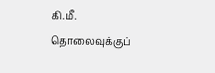கி.மீ. தொலைவுக்குப்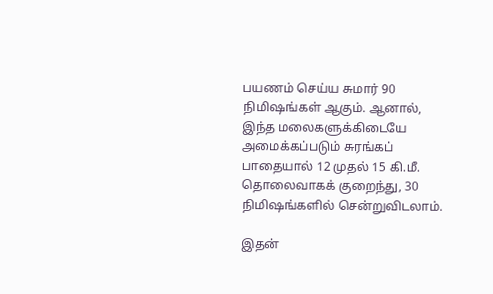பயணம் செய்ய சுமார் 90 நிமிஷங்கள் ஆகும். ஆனால், இந்த மலைகளுக்கிடையே அமைக்கப்படும் சுரங்கப் பாதையால் 12 முதல் 15 கி.மீ. தொலைவாகக் குறைந்து, 30 நிமிஷங்களில் சென்றுவிடலாம்.

இதன்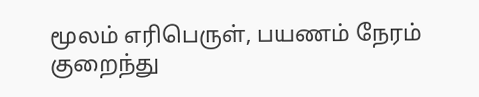மூலம் எரிபெருள், பயணம் நேரம் குறைந்து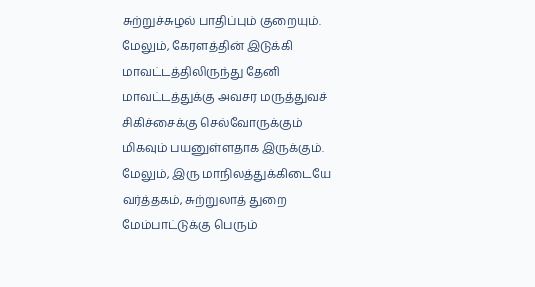சுற்றுச்சுழல் பாதிப்பும் குறையும். மேலும், கேரளத்தின் இடுக்கி மாவட்டத்திலிருந்து தேனி மாவட்டத்துக்கு அவசர மருத்துவச் சிகிச்சைக்கு செல்வோருக்கும் மிகவும் பயனுள்ளதாக இருக்கும். மேலும், இரு மாநிலத்துக்கிடையே வர்த்தகம், சுற்றுலாத் துறை மேம்பாட்டுக்கு பெரும்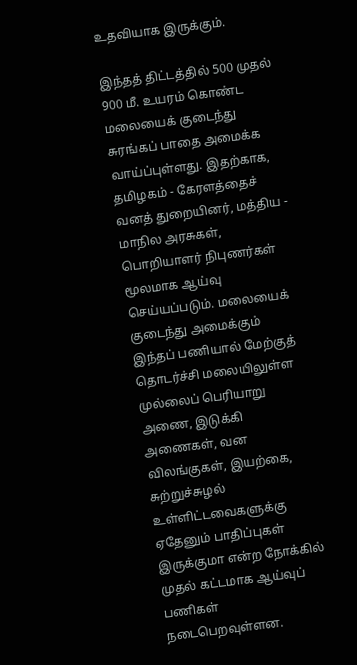உதவியாக இருக்கும்.

இந்தத் திட்டத்தில் 500 முதல் 900 மீ. உயரம் கொண்ட மலையைக் குடைந்து சுரங்கப் பாதை அமைக்க வாய்ப்புள்ளது. இதற்காக, தமிழகம் - கேரளத்தைச் வனத் துறையினர், மத்திய - மாநில அரசுகள், பொறியாளர் நிபுணர்கள் மூலமாக ஆய்வு செய்யப்படும். மலையைக் குடைந்து அமைக்கும் இந்தப் பணியால் மேற்குத் தொடர்ச்சி மலையிலுள்ள முல்லைப் பெரியாறு அணை, இடுக்கி அணைகள், வன விலங்குகள், இயற்கை, சுற்றுச்சுழல் உள்ளிட்டவைகளுக்கு ஏதேனும் பாதிப்புகள் இருக்குமா என்ற நோக்கில் முதல் கட்டமாக ஆய்வுப் பணிகள் நடைபெறவுள்ளன.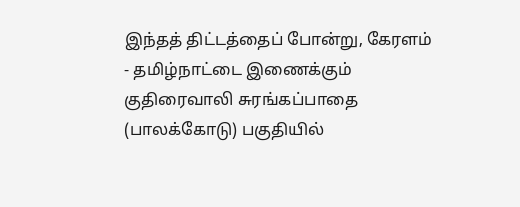இந்தத் திட்டத்தைப் போன்று, கேரளம் - தமிழ்நாட்டை இணைக்கும் குதிரைவாலி சுரங்கப்பாதை (பாலக்கோடு) பகுதியில்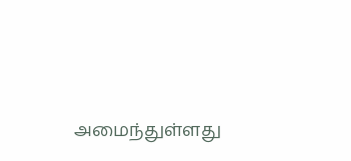அமைந்துள்ளது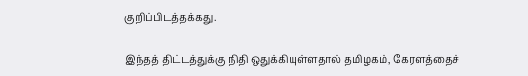குறிப்பிடத்தக்கது.

இந்தத் திட்டத்துக்கு நிதி ஒதுக்கியுள்ளதால் தமிழகம், கேரளத்தைச்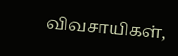விவசாயிகள்,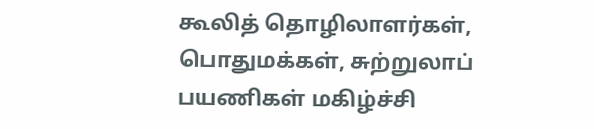கூலித் தொழிலாளர்கள், பொதுமக்கள், சுற்றுலாப் பயணிகள் மகிழ்ச்சி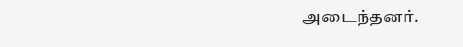அடைந்தனர்.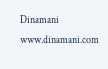Dinamani
www.dinamani.com